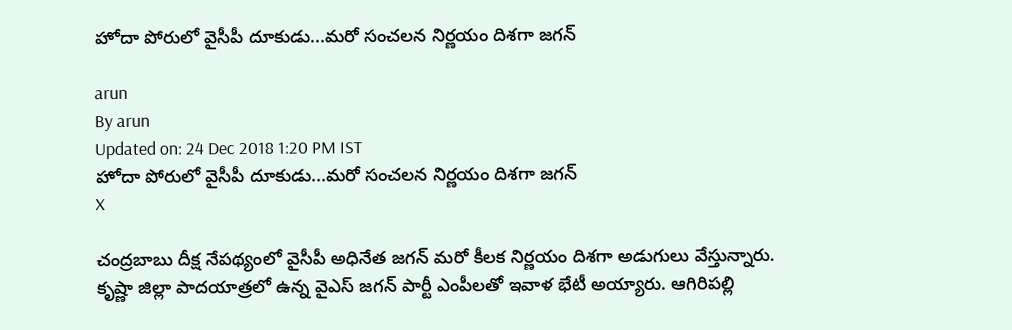హోదా పోరులో వైసీపీ దూకుడు...మరో సంచలన నిర్ణయం దిశగా జగన్‌‌

arun
By arun
Updated on: 24 Dec 2018 1:20 PM IST
హోదా పోరులో వైసీపీ దూకుడు...మరో సంచలన నిర్ణయం దిశగా జగన్‌‌
X

చంద్రబాబు దీక్ష నేపథ్యంలో వైసీపీ అధినేత జగన్ మరో కీలక నిర్ణయం దిశగా అడుగులు వేస్తున్నారు. కృష్ణా జిల్లా పాదయాత్రలో ఉన్న వైఎస్ జగన్ పార్టీ ఎంపీలతో ఇవాళ భేటీ అయ్యారు. ఆగిరిపల్లి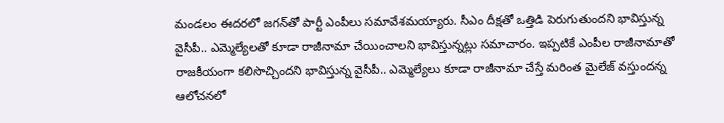మండలం ఈదరలో జగన్‌తో పార్టీ ఎంపీలు సమావేశమయ్యారు. సీఎం దీక్షతో ఒత్తిడి పెరుగుతుందని భావిస్తున్న వైసీపీ.. ఎమ్మెల్యేలతో కూడా రాజీనామా చేయించాలని భావిస్తున్నట్లు సమాచారం. ఇప్పటికే ఎంపీల రాజీనామాతో రాజకీయంగా కలిసొచ్చిందని భావిస్తున్న వైసీపీ.. ఎమ్మెల్యేలు కూడా రాజీనామా చేస్తే మరింత మైలేజ్ వస్తుందన్న ఆలోచనలో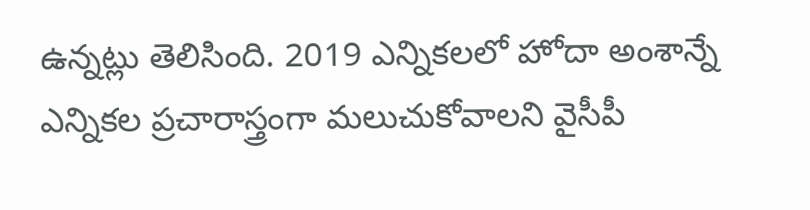ఉన్నట్లు తెలిసింది. 2019 ఎన్నికలలో హోదా అంశాన్నే ఎన్నికల ప్రచారాస్త్రంగా మలుచుకోవాలని వైసీపీ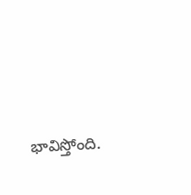భావిస్తోంది.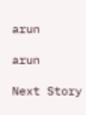arun

arun

Next Story